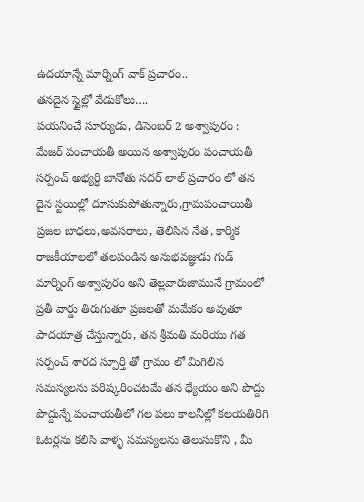ఉదయాన్నే మార్నింగ్ వాక్ ప్రచారం..
తనదైన స్టైల్లో వేడుకోలు….
పయనించే సూర్యుడు, డిసెంబర్ 2 అశ్వాపురం :
మేజర్ పంచాయతీ అయిన అశ్వాపురం పంచాయతీ సర్పంచ్ అభ్యర్ధి బానోతు సదర్ లాల్ ప్రచారం లో తన దైన స్టయిల్లో దూసుకుపోతున్నారు,గ్రామపంచాయితీ ప్రజల బాధలు,అవసరాలు, తెలిసిన నేత, కార్మిక రాజకీయాలలో తలపండిన అనుభవజ్ఞుడు గుడ్ మార్నింగ్ అశ్వాపురం అని తెల్లవారుజామునే గ్రామంలో ప్రతీ వార్డు తిరుగుతూ ప్రజలతో మమేకం అవుతూ పాదయాత్ర చేస్తున్నారు, తన శ్రీమతి మరియు గత సర్పంచ్ శారద స్పూర్తి తో గ్రామం లో మిగిలిన సమస్యలను పరిష్కరించటమే తన ధ్యేయం అని పొద్దు పొద్దున్నే పంచాయతీలో గల పలు కాలనీల్లో కలయతిరిగి ఓటర్లను కలిసి వాళ్ళ సమస్యలను తెలుసుకొని , మీ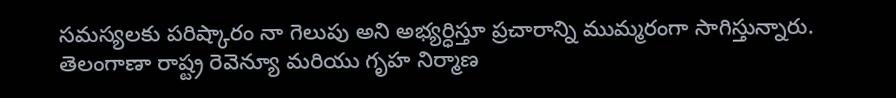సమస్యలకు పరిష్కారం నా గెలుపు అని అభ్యర్ధిస్తూ ప్రచారాన్ని ముమ్మరంగా సాగిస్తున్నారు.
తెలంగాణా రాష్ట్ర రెవెన్యూ మరియు గృహ నిర్మాణ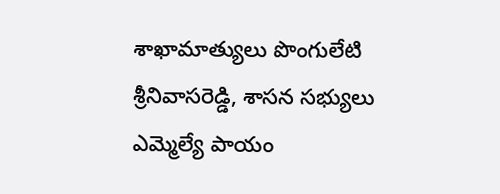శాఖామాత్యులు పొంగులేటి శ్రీనివాసరెడ్డి, శాసన సభ్యులు ఎమ్మెల్యే పాయం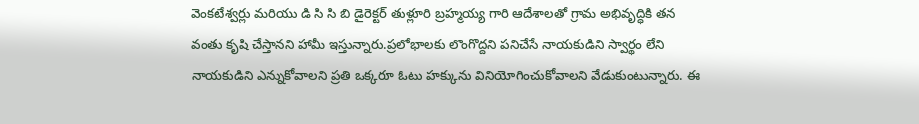వెంకటేశ్వర్లు మరియు డి సి సి బి డైరెక్టర్ తుళ్లూరి బ్రహ్మయ్య గారి ఆదేశాలతో గ్రామ అభివృద్ధికి తన వంతు కృషి చేస్తానని హామీ ఇస్తున్నారు.ప్రలోభాలకు లొంగొద్దని పనిచేసే నాయకుడిని స్వార్థం లేని నాయకుడిని ఎన్నుకోవాలని ప్రతి ఒక్కరూ ఓటు హక్కును వినియోగించుకోవాలని వేడుకుంటున్నారు. ఈ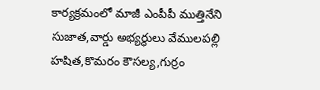కార్యక్రమంలో మాజీ ఎంపీపీ ముత్తినేని సుజాత,వార్డు అభ్యర్థులు వేములపల్లి హషిత,కొమరం కౌసల్య,గుర్రం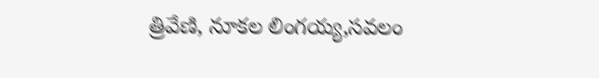త్రివేణి, నూకల లింగయ్య,సవలం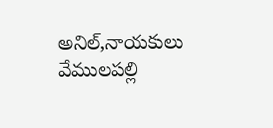అనిల్,నాయకులు వేములపల్లి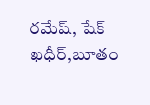రమేష్, షేక్ ఖధీర్,బూతం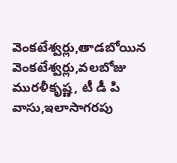వెంకటేశ్వర్లు,తాడబోయిన వెంకటేశ్వర్లు,వలబోజు మురళీకృష్ణ, టీ డీ పి వాసు,ఇలాసాగరపు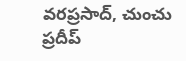వరప్రసాద్, చుంచు ప్రదీప్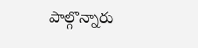పాల్గొన్నారు